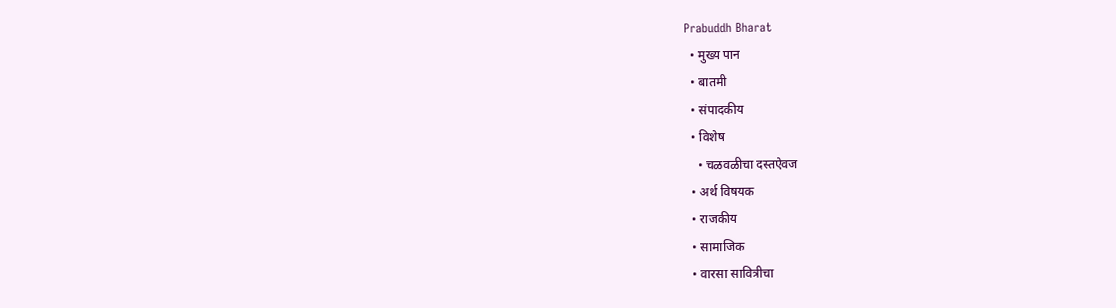Prabuddh Bharat
  • मुख्य पान
  • बातमी
  • संपादकीय
  • विशेष
    • चळवळीचा दस्तऐवज
  • अर्थ विषयक
  • राजकीय
  • सामाजिक
  • वारसा सावित्रीचा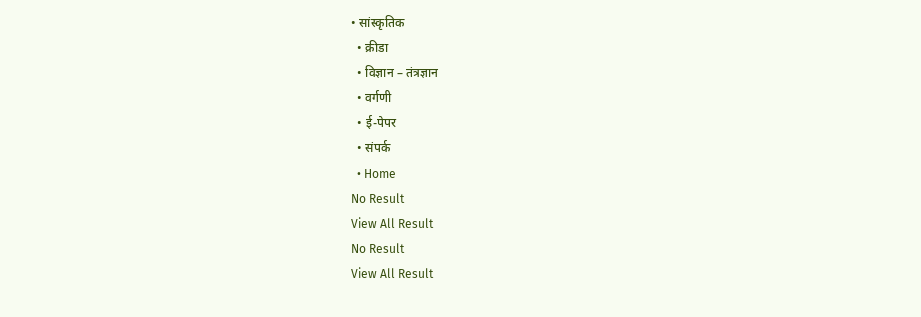• सांस्कृतिक
  • क्रीडा
  • विज्ञान – तंत्रज्ञान
  • वर्गणी
  • ई-पेपर
  • संपर्क
  • Home
No Result
View All Result
No Result
View All Result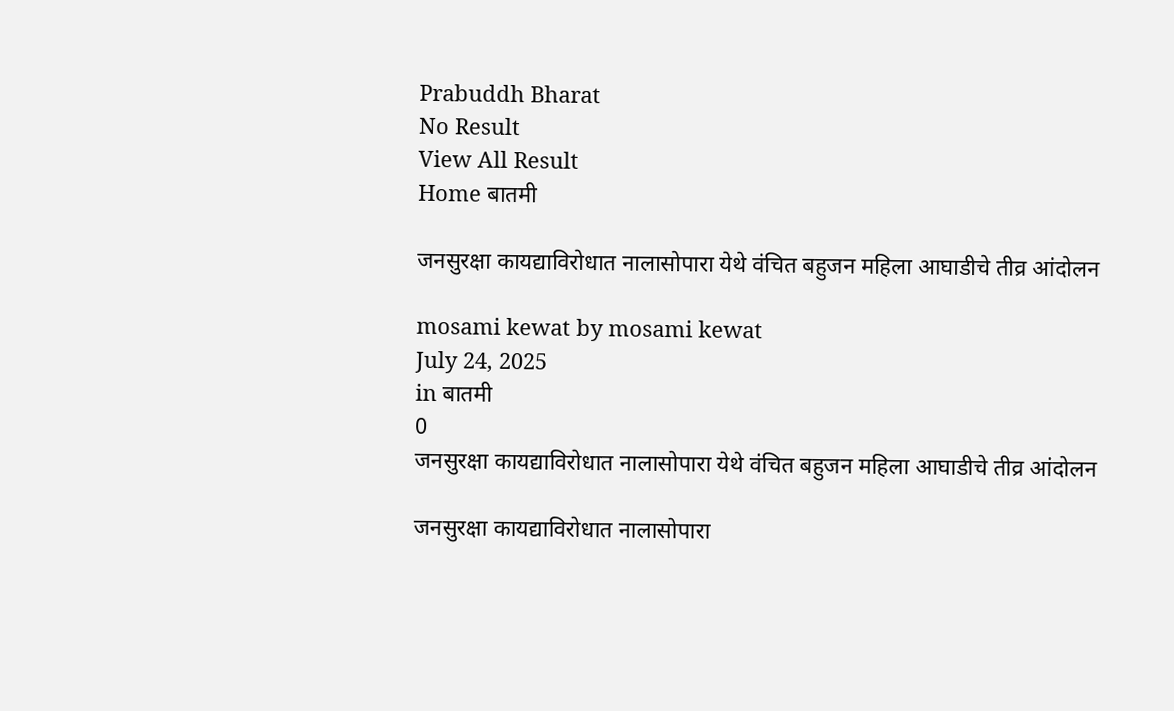Prabuddh Bharat
No Result
View All Result
Home बातमी

जनसुरक्षा कायद्याविरोधात नालासोपारा येथे वंचित बहुजन महिला आघाडीचे तीव्र आंदोलन

mosami kewat by mosami kewat
July 24, 2025
in बातमी
0
जनसुरक्षा कायद्याविरोधात नालासोपारा येथे वंचित बहुजन महिला आघाडीचे तीव्र आंदोलन

जनसुरक्षा कायद्याविरोधात नालासोपारा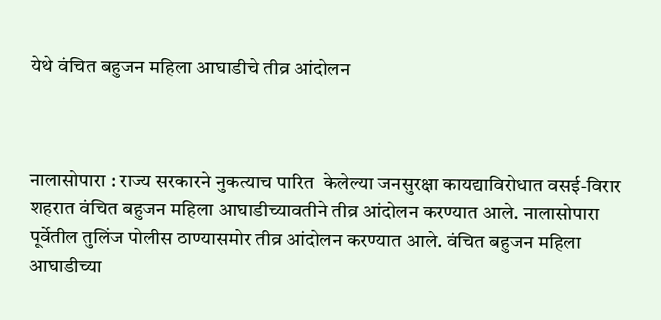येथे वंचित बहुजन महिला आघाडीचे तीव्र आंदोलन



नालासोपारा : राज्य सरकारने नुकत्याच पारित  केलेल्या जनसुरक्षा कायद्याविरोधात वसई-विरार शहरात वंचित बहुजन महिला आघाडीच्यावतीने तीव्र आंदोलन करण्यात आले. नालासोपारा पूर्वेतील तुलिंज पोलीस ठाण्यासमोर तीव्र आंदोलन करण्यात आले. वंचित बहुजन महिला आघाडीच्या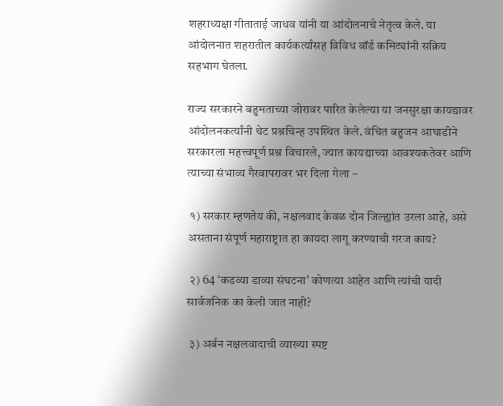शहराध्यक्षा गीताताई जाधव यांनी या आंदोलनाचे नेतृत्व केले. या आंदोलनात शहरातील कार्यकर्त्यांसह विविध वॉर्ड कमिट्यांनी सक्रिय सहभाग घेतला.

राज्य सरकारने बहुमताच्या जोरावर पारित केलेल्या या जनसुरक्षा कायद्यावर आंदोलनकर्त्यांनी थेट प्रश्नचिन्ह उपस्थित केले. वंचित बहुजन आघाडीने सरकारला महत्त्वपूर्ण प्रश्न विचारले, ज्यात कायद्याच्या आवश्यकतेवर आणि त्याच्या संभाव्य गैरवापरावर भर दिला गेला –

 १) सरकार म्हणतेय की, नक्षलवाद केवळ दोन जिल्ह्यांत उरला आहे, असे असताना संपूर्ण महाराष्ट्रात हा कायदा लागू करण्याची गरज काय?

 २) 64 ‘कडव्या डाव्या संघटना’ कोणत्या आहेत आणि त्यांची यादी सार्वजनिक का केली जात नाही?

 ३) अर्बन नक्षलवादाची व्याख्या स्पष्ट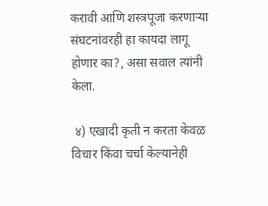करावी आणि शस्त्रपूजा करणाऱ्या संघटनांवरही हा कायदा लागू होणार का?, असा सवाल त्यांनी केला.

 ४) एखादी कृती न करता केवळ विचार किंवा चर्चा केल्यानेही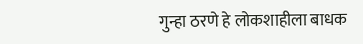गुन्हा ठरणे हे लोकशाहीला बाधक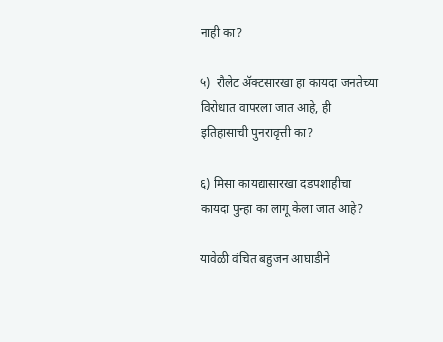नाही का?

५)  रौलेट ॲक्टसारखा हा कायदा जनतेच्या विरोधात वापरला जात आहे, ही इतिहासाची पुनरावृत्ती का?

६) मिसा कायद्यासारखा दडपशाहीचा कायदा पुन्हा का लागू केला जात आहे?

यावेळी वंचित बहुजन आघाडीने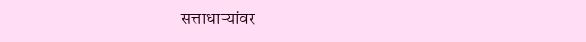सत्ताधाऱ्यांवर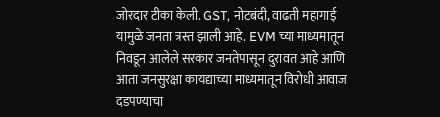जोरदार टीका केली. GST, नोटबंदी, वाढती महागाई यामुळे जनता त्रस्त झाली आहे. EVM च्या माध्यमातून निवडून आलेले सरकार जनतेपासून दुरावत आहे आणि आता जनसुरक्षा कायद्याच्या माध्यमातून विरोधी आवाज दडपण्याचा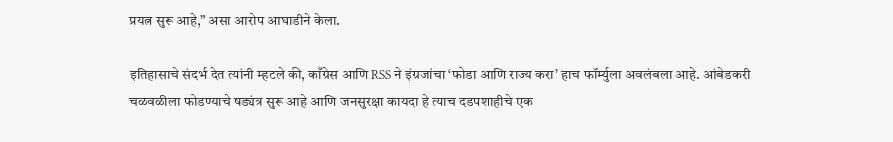प्रयत्न सुरू आहे,” असा आरोप आघाडीने केला.

इतिहासाचे संदर्भ देत त्यांनी म्हटले की, काँग्रेस आणि RSS ने इंग्रजांचा ‘फोडा आणि राज्य करा’ हाच फॉर्म्युला अवलंबला आहे. आंबेडकरी चळवळीला फोडण्याचे षड्यंत्र सुरू आहे आणि जनसुरक्षा कायदा हे त्याच दडपशाहीचे एक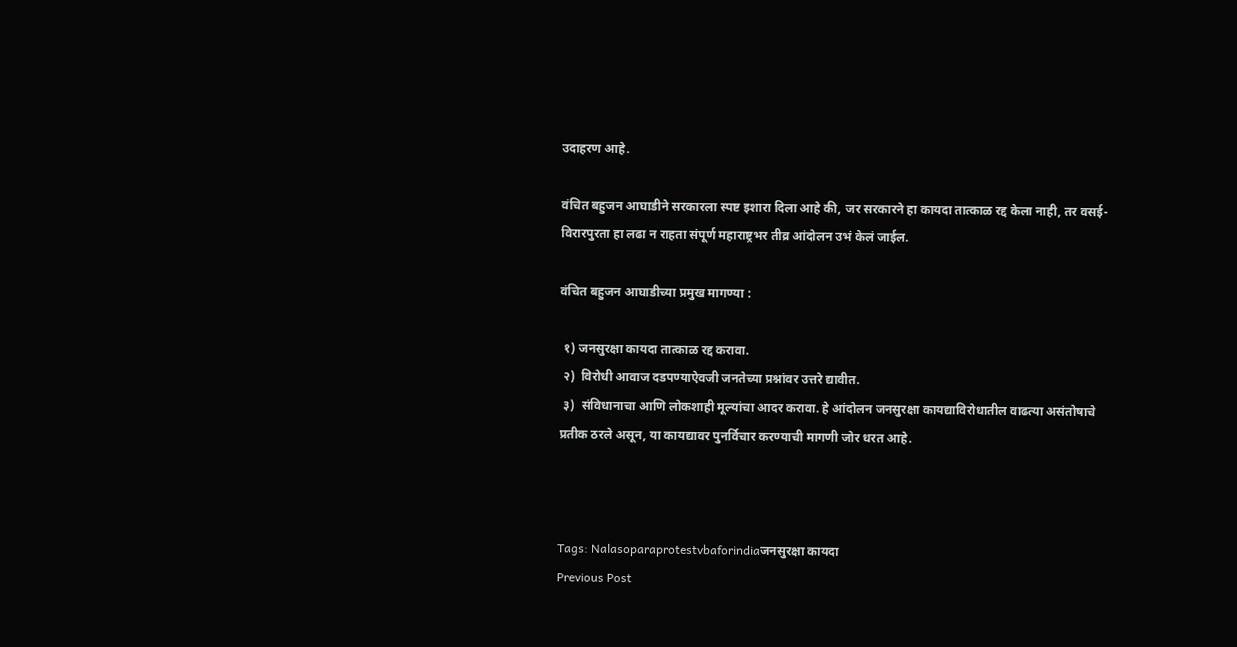उदाहरण आहे.

वंचित बहुजन आघाडीने सरकारला स्पष्ट इशारा दिला आहे की, जर सरकारने हा कायदा तात्काळ रद्द केला नाही, तर वसई-विरारपुरता हा लढा न राहता संपूर्ण महाराष्ट्रभर तीव्र आंदोलन उभं केलं जाईल.

वंचित बहुजन आघाडीच्या प्रमुख मागण्या :

 १) जनसुरक्षा कायदा तात्काळ रद्द करावा.
 २)  विरोधी आवाज दडपण्याऐवजी जनतेच्या प्रश्नांवर उत्तरे द्यावीत.
 ३)  संविधानाचा आणि लोकशाही मूल्यांचा आदर करावा. हे आंदोलन जनसुरक्षा कायद्याविरोधातील वाढत्या असंतोषाचे प्रतीक ठरले असून, या कायद्यावर पुनर्विचार करण्याची मागणी जोर धरत आहे.



Tags: Nalasoparaprotestvbaforindiaजनसुरक्षा कायदा
Previous Post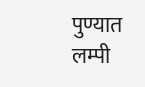पुण्यात लम्पी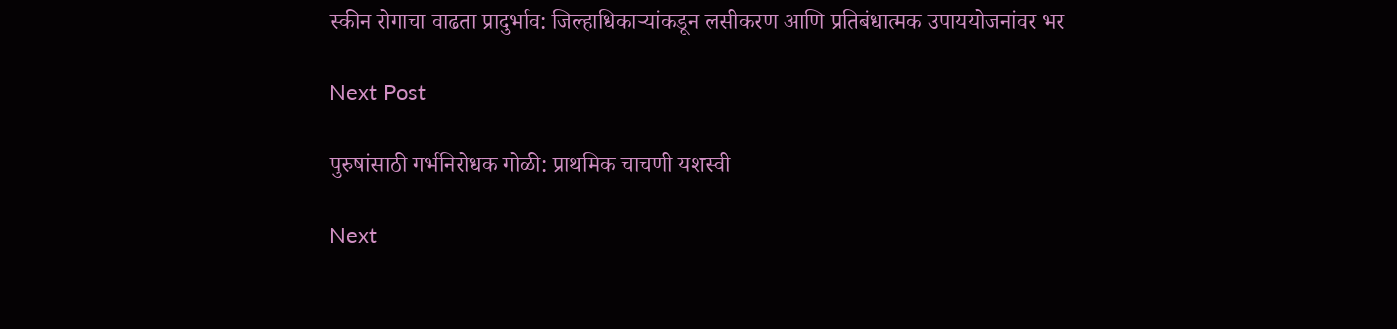स्कीन रोगाचा वाढता प्रादुर्भाव: जिल्हाधिकाऱ्यांकडून लसीकरण आणि प्रतिबंधात्मक उपाययोजनांवर भर

Next Post

पुरुषांसाठी गर्भनिरोधक गोळी: प्राथमिक चाचणी यशस्वी

Next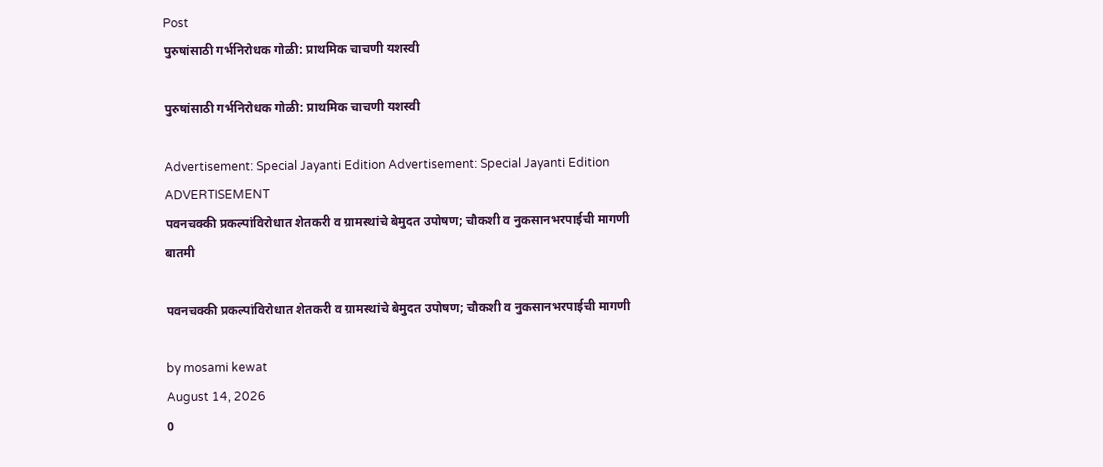Post
पुरुषांसाठी गर्भनिरोधक गोळी: प्राथमिक चाचणी यशस्वी

पुरुषांसाठी गर्भनिरोधक गोळी: प्राथमिक चाचणी यशस्वी

Advertisement: Special Jayanti Edition Advertisement: Special Jayanti Edition
ADVERTISEMENT
पवनचक्की प्रकल्पांविरोधात शेतकरी व ग्रामस्थांचे बेमुदत उपोषण; चौकशी व नुकसानभरपाईची मागणी
बातमी

पवनचक्की प्रकल्पांविरोधात शेतकरी व ग्रामस्थांचे बेमुदत उपोषण; चौकशी व नुकसानभरपाईची मागणी

by mosami kewat
August 14, 2026
0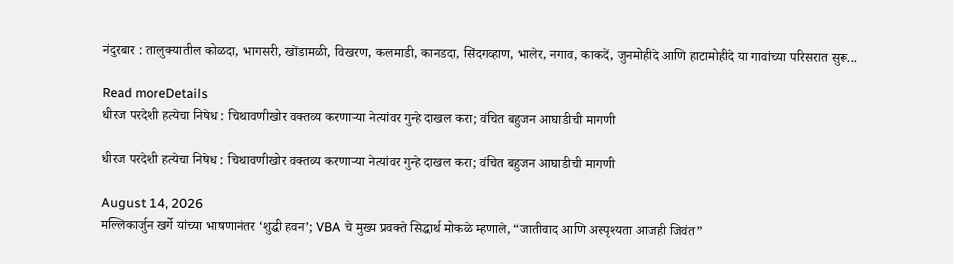नंदुरबार : तालुक्यातील कोळदा, भागसरी, खोंडामळी, विखरण, कलमाडी, कानडदा, सिंदगव्हाण, भालेर, नगाव, काकदें, जुनमोहीदे आणि हाटामोहीदे या गावांच्या परिसरात सुरू...

Read moreDetails
धीरज परदेशी हत्येचा निषेध : चिथावणीखोर वक्तव्य करणाऱ्या नेत्यांवर गुन्हे दाखल करा; वंचित बहुजन आघाडीची मागणी

धीरज परदेशी हत्येचा निषेध : चिथावणीखोर वक्तव्य करणाऱ्या नेत्यांवर गुन्हे दाखल करा; वंचित बहुजन आघाडीची मागणी

August 14, 2026
मल्लिकार्जुन खर्गे यांच्या भाषणानंतर ‘शुद्धी हवन’; VBA चे मुख्य प्रवक्ते सिद्धार्थ मोकळे म्हणाले, “जातीवाद आणि अस्पृश्यता आजही जिवंत”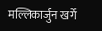मल्लिकार्जुन खर्गे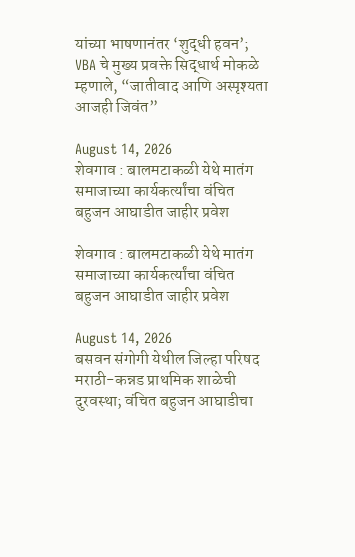यांच्या भाषणानंतर ‘शुद्धी हवन’; VBA चे मुख्य प्रवक्ते सिद्धार्थ मोकळे म्हणाले, “जातीवाद आणि अस्पृश्यता आजही जिवंत”

August 14, 2026
शेवगाव : बालमटाकळी येथे मातंग समाजाच्या कार्यकर्त्यांचा वंचित बहुजन आघाडीत जाहीर प्रवेश

शेवगाव : बालमटाकळी येथे मातंग समाजाच्या कार्यकर्त्यांचा वंचित बहुजन आघाडीत जाहीर प्रवेश

August 14, 2026
बसवन संगोगी येथील जिल्हा परिषद मराठी-कन्नड प्राथमिक शाळेची दुरवस्था; वंचित बहुजन आघाडीचा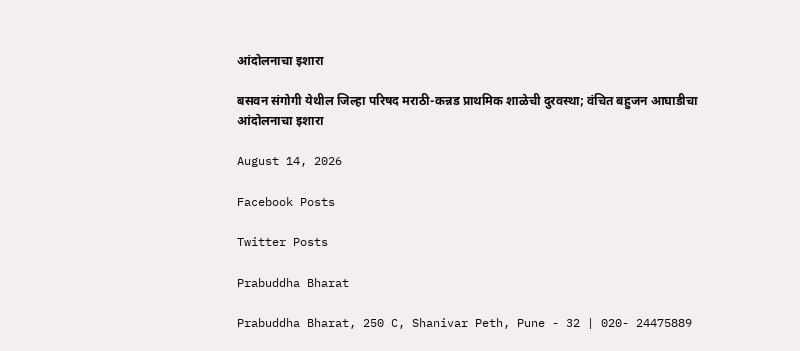आंदोलनाचा इशारा

बसवन संगोगी येथील जिल्हा परिषद मराठी-कन्नड प्राथमिक शाळेची दुरवस्था; वंचित बहुजन आघाडीचा आंदोलनाचा इशारा

August 14, 2026

Facebook Posts

Twitter Posts

Prabuddha Bharat

Prabuddha Bharat, 250 C, Shanivar Peth, Pune - 32 | 020- 24475889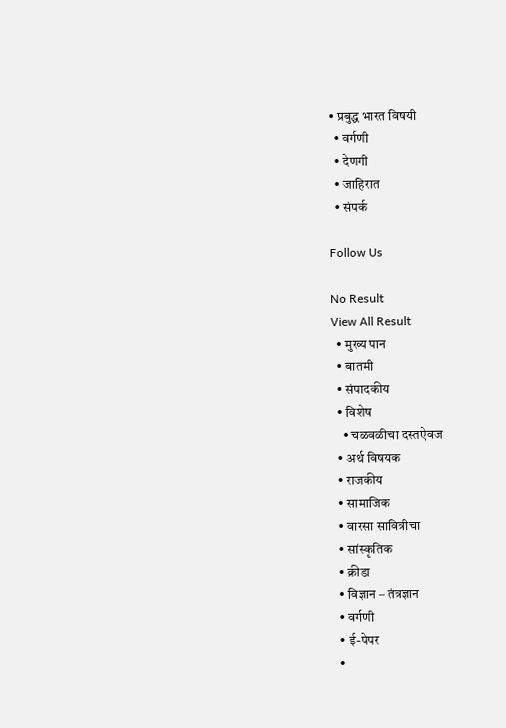• प्रबुद्ध भारत विषयी
  • वर्गणी
  • देणगी
  • जाहिरात
  • संपर्क

Follow Us

No Result
View All Result
  • मुख्य पान
  • बातमी
  • संपादकीय
  • विशेष
    • चळवळीचा दस्तऐवज
  • अर्थ विषयक
  • राजकीय
  • सामाजिक
  • वारसा सावित्रीचा
  • सांस्कृतिक
  • क्रीडा
  • विज्ञान – तंत्रज्ञान
  • वर्गणी
  • ई-पेपर
  •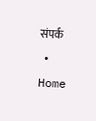संपर्क
  • Home